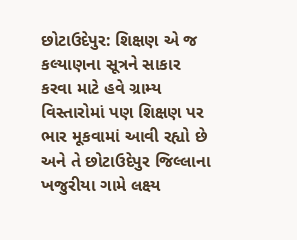છોટાઉદેપુર: શિક્ષણ એ જ કલ્યાણના સૂત્રને સાકાર કરવા માટે હવે ગ્રામ્ય વિસ્તારોમાં પણ શિક્ષણ પર ભાર મૂકવામાં આવી રહ્યો છે અને તે છોટાઉદેપુર જિલ્લાના ખજુરીયા ગામે લક્ષ્ય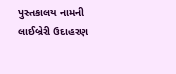પુસ્તકાલય નામની લાઈબ્રેરી ઉદાહરણ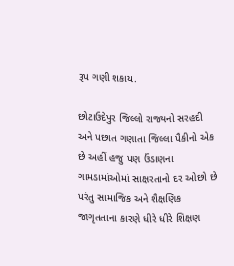રૂપ ગણી શકાય.

છોટાઉદેપુર જિલ્લો રાજ્યનો સરહદી અને પછાત ગણાતા જિલ્લા પૈકીનો એક છે અહીં હજુ પણ ઉંડાણના ગામડામાંઓમાં સાક્ષરતાનો દર ઓછો છે પરંતુ સામાજિક અને શૈક્ષણિક જાગૃતતાના કારણે ધીરે ધીરે શિક્ષણ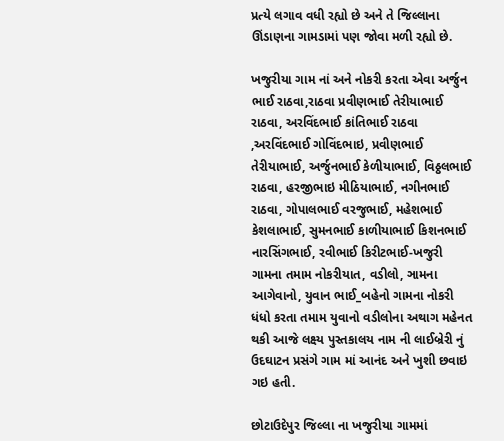પ્રત્યે લગાવ વધી રહ્યો છે અને તે જિલ્લાના ઊંડાણના ગામડામાં પણ જોવા મળી રહ્યો છે.

ખજુરીયા ગામ નાં અને નોકરી કરતા એવા અર્જુન ભાઈ રાઠવા,રાઠવા પ્રવીણભાઈ તેરીયાભાઈ રાઠવા, અરવિંદભાઈ કાંતિભાઈ રાઠવા ,અરવિંદભાઈ ગોવિંદભાઇ, પ્રવીણભાઈ તેરીયાભાઈ, અર્જુનભાઈ કેળીયાભાઈ, વિઠ્ઠલભાઈ રાઠવા, હરજીભાઇ મીઠિયાભાઈ, નગીનભાઈ રાઠવા, ગોપાલભાઈ વરજુભાઈ, મહેશભાઈ કેશલાભાઈ, સુમનભાઈ કાળીયાભાઈ કિશનભાઈ નારસિંગભાઈ, રવીભાઈ કિરીટભાઈ-ખજુરી ગામના તમામ નોકરીયાત, વડીલો, ઞામના આગેવાનો, યુવાન ભાઈ_બહેનો ગામના નોકરી ધંધો કરતા તમામ યુવાનો વડીલોના અથાગ મહેનત થકી આજે લક્ષ્ય પુસ્તકાલય નામ ની લાઈબ્રેરી નું ઉદઘાટન પ્રસંગે ગામ માં આનંદ અને ખુશી છવાઇ ગઇ હતી.

છોટાઉદેપુર જિલ્લા ના ખજુરીયા ગામમાં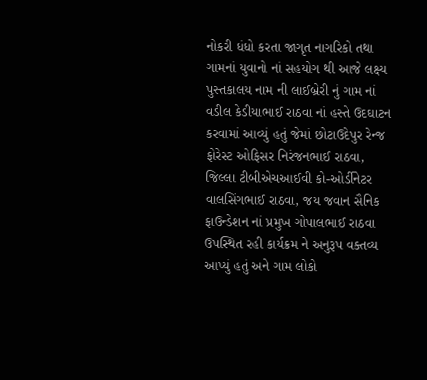નોકરી ધંધો કરતા જાગૃત નાગરિકો તથા ગામનાં યુવાનો નાં સહયોગ થી આજે લક્ષ્ય પુસ્તકાલય નામ ની લાઈબ્રેરી નું ગામ નાં વડીલ કેડીયાભાઈ રાઠવા નાં હસ્તે ઉદઘાટન કરવામાં આવ્યું હતું જેમાં છોટાઉદેપુર રેન્જ ફોરેસ્ટ ઓફિસર નિરંજનભાઈ રાઠવા, જિલ્લા ટીબીએચઆઈવી કો-ઓર્ડીનેટર વાલસિંગભાઈ રાઠવા, જય જવાન સૈનિક ફાઉન્ડેશન નાં પ્રમુખ ગોપાલભાઈ રાઠવા ઉપસ્થિત રહી કાર્યક્રમ ને અનુરૂપ વક્તવ્ય આપ્યું હતું અને ગામ લોકો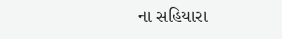ના સહિયારા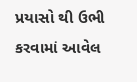પ્રયાસો થી ઉભી કરવામાં આવેલ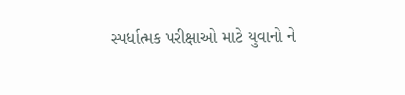સ્પર્ધાત્મક પરીક્ષાઓ માટે યુવાનો ને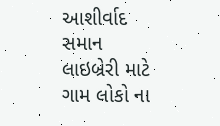આશીર્વાદ સમાન લાઇબ્રેરી માટે ગામ લોકો ના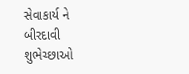સેવાકાર્ય ને બીરદાવી શુભેચ્છાઓ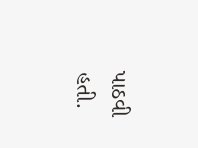પાઠવી હતી.